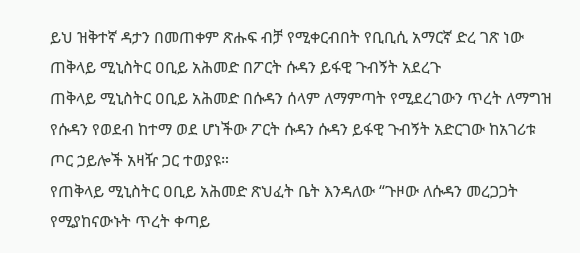ይህ ዝቅተኛ ዳታን በመጠቀም ጽሑፍ ብቻ የሚቀርብበት የቢቢሲ አማርኛ ድረ ገጽ ነው
ጠቅላይ ሚኒስትር ዐቢይ አሕመድ በፖርት ሱዳን ይፋዊ ጉብኝት አደረጉ
ጠቅላይ ሚኒስትር ዐቢይ አሕመድ በሱዳን ሰላም ለማምጣት የሚደረገውን ጥረት ለማግዝ የሱዳን የወደብ ከተማ ወደ ሆነችው ፖርት ሱዳን ሱዳን ይፋዊ ጉብኝት አድርገው ከአገሪቱ ጦር ኃይሎች አዛዥ ጋር ተወያዩ።
የጠቅላይ ሚኒስትር ዐቢይ አሕመድ ጽህፈት ቤት እንዳለው “ጉዞው ለሱዳን መረጋጋት የሚያከናውኑት ጥረት ቀጣይ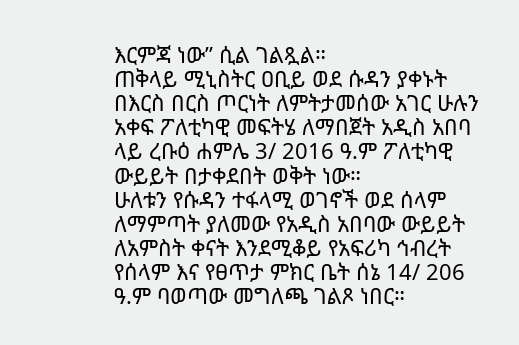እርምጃ ነው” ሲል ገልጿል።
ጠቅላይ ሚኒስትር ዐቢይ ወደ ሱዳን ያቀኑት በእርስ በርስ ጦርነት ለምትታመሰው አገር ሁሉን አቀፍ ፖለቲካዊ መፍትሄ ለማበጀት አዲስ አበባ ላይ ረቡዕ ሐምሌ 3/ 2016 ዓ.ም ፖለቲካዊ ውይይት በታቀደበት ወቅት ነው።
ሁለቱን የሱዳን ተፋላሚ ወገኖች ወደ ሰላም ለማምጣት ያለመው የአዲስ አበባው ውይይት ለአምስት ቀናት እንደሚቆይ የአፍሪካ ኅብረት የሰላም እና የፀጥታ ምክር ቤት ሰኔ 14/ 206 ዓ.ም ባወጣው መግለጫ ገልጾ ነበር።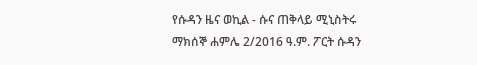የሱዳን ዜና ወኪል - ሱና ጠቅላይ ሚኒስትሩ ማክሰኞ ሐምሌ 2/2016 ዓ.ም. ፖርት ሱዳን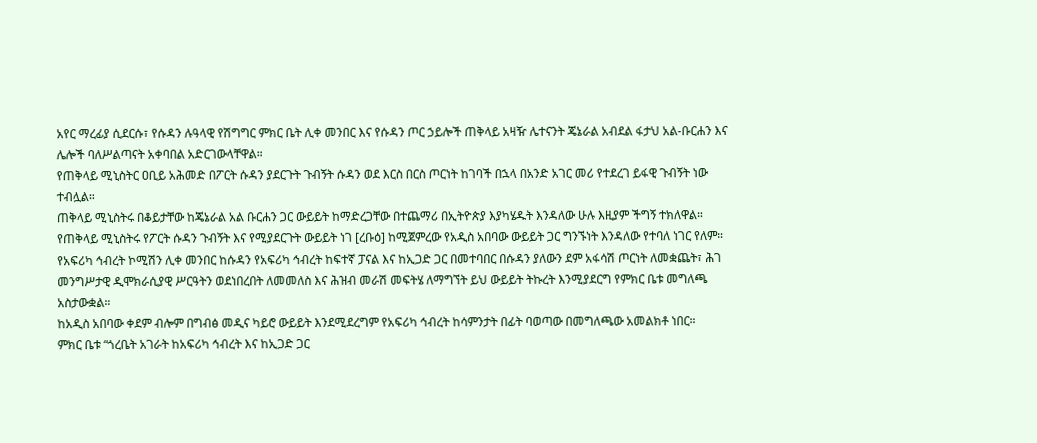አየር ማረፊያ ሲደርሱ፣ የሱዳን ሉዓላዊ የሽግግር ምክር ቤት ሊቀ መንበር እና የሱዳን ጦር ኃይሎች ጠቅላይ አዛዥ ሌተናንት ጄኔራል አብደል ፋታህ አል-ቡርሐን እና ሌሎች ባለሥልጣናት አቀባበል አድርገውላቸዋል።
የጠቅላይ ሚኒስትር ዐቢይ አሕመድ በፖርት ሱዳን ያደርጉት ጉብኝት ሱዳን ወደ እርስ በርስ ጦርነት ከገባች በኋላ በአንድ አገር መሪ የተደረገ ይፋዊ ጉብኝት ነው ተብሏል።
ጠቅላይ ሚኒስትሩ በቆይታቸው ከጄኔራል አል ቡርሐን ጋር ውይይት ከማድረጋቸው በተጨማሪ በኢትዮጵያ እያካሄዱት እንዳለው ሁሉ እዚያም ችግኝ ተክለዋል።
የጠቅላይ ሚኒስትሩ የፖርት ሱዳን ጉብኝት እና የሚያደርጉት ውይይት ነገ [ረቡዕ] ከሚጀምረው የአዲስ አበባው ውይይት ጋር ግንኙነት እንዳለው የተባለ ነገር የለም።
የአፍሪካ ኅብረት ኮሚሽን ሊቀ መንበር ከሱዳን የአፍሪካ ኅብረት ከፍተኛ ፓናል እና ከኢጋድ ጋር በመተባበር በሱዳን ያለውን ደም አፋሳሽ ጦርነት ለመቋጨት፣ ሕገ መንግሥታዊ ዲሞክራሲያዊ ሥርዓትን ወደነበረበት ለመመለስ እና ሕዝብ መራሽ መፍትሄ ለማግኘት ይህ ውይይት ትኩረት እንሚያደርግ የምክር ቤቱ መግለጫ አስታውቋል።
ከአዲስ አበባው ቀደም ብሎም በግብፅ መዲና ካይሮ ውይይት እንደሚደረግም የአፍሪካ ኅብረት ከሳምንታት በፊት ባወጣው በመግለጫው አመልክቶ ነበር።
ምክር ቤቱ “ጎረቤት አገራት ከአፍሪካ ኅብረት እና ከኢጋድ ጋር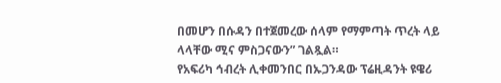በመሆን በሱዳን በተጀመረው ሰላም የማምጣት ጥረት ላይ ላላቸው ሚና ምስጋናውን” ገልጿል።
የአፍሪካ ኅብረት ሊቀመንበር በኡጋንዳው ፕሬዚዳንት ዩዌሪ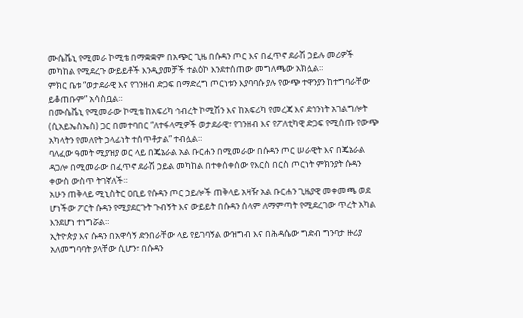ሙሴቬኒ የሚመራ ኮሚቴ በማቋቋም በአጭር ጊዜ በሱዳን ጦር እና በፈጥኖ ደራሽ ኃይሉ መሪዎች መካከል የሚደረጉ ውይይቶች እንዲያመቻች ተልዕኮ እንደተሰጠው መግለጫው አክሏል።
ምክር ቤቱ “ወታደራዊ እና የገንዘብ ድጋፍ በማድረግ ጦርነቱን እያባባሱ ያሉ የውጭ ተዋንያን ከተግባራቸው ይቆጠቡም” አሳስቧል።
በሙሴቬኒ የሚመራው ኮሚቴ ከአፍሪካ ኅብረት ኮሚሽን እና ከአፍሪካ የመረጃ እና ደኅንነት አገልግሎት (ሲአይኤስኤስ) ጋር በመተባበር “ለተፋላሚዎች ወታደራዊ፣ የገንዘብ እና የፖለቲካዊ ድጋፍ የሚሰጡ የውጭ አካላትን የመለየት ኃላፊነት ተሰጥቶታል” ተብሏል።
ባለፈው ዓመት ሚያዝያ ወር ላይ በጄኔራል አል ቡርሐን በሚመራው በሱዳን ጦር ሠራዊት እና በጄኔራል ዳጋሎ በሚመራው በፈጥኖ ደራሽ ኃይል መካከል በተቀሰቀሰው የእርስ በርስ ጦርነት ምክንያት ሱዳን ቀውስ ውስጥ ትገኛለች።
አሁን ጠቅላይ ሚኒስትር ዐቢይ የሱዳን ጦር ኃይሎች ጠቅላይ አዛዥ አል ቡርሐን ጊዜያዊ መቀመጫ ወደ ሆነችው ፖርት ሱዳን የሚያደርጉት ጉብኝት እና ውይይት በሱዳን ሰላም ለማምጣት የሚደረገው ጥረት አካል እንደሆነ ተነግሯል።
ኢትዮጵያ እና ሱዳን በአዋሳኝ ድንበራቸው ላይ የይገባኝል ውዝግብ እና በሕዳሴው ግድብ ግንባታ ዙሪያ አለመግባባት ያላቸው ሲሆን፣ በሱዳን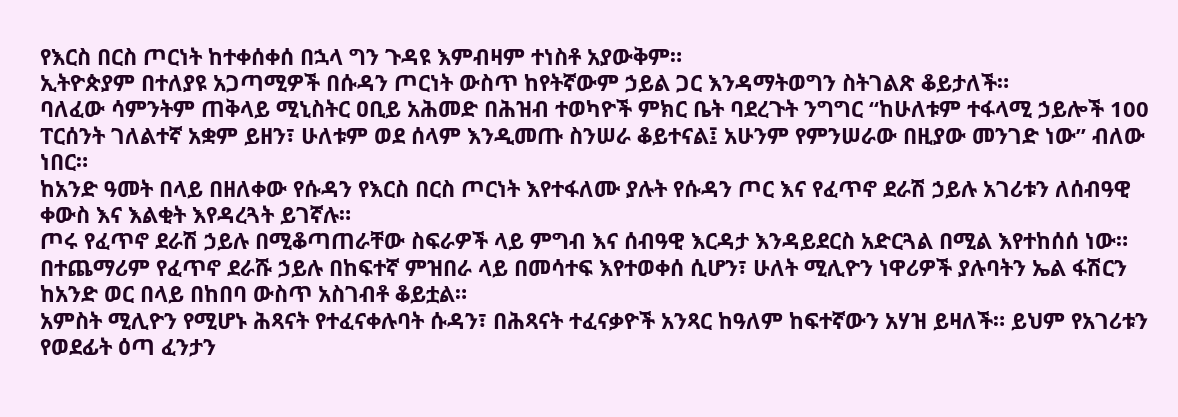የእርስ በርስ ጦርነት ከተቀሰቀሰ በኋላ ግን ጉዳዩ እምብዛም ተነስቶ አያውቅም።
ኢትዮጵያም በተለያዩ አጋጣሚዎች በሱዳን ጦርነት ውስጥ ከየትኛውም ኃይል ጋር እንዳማትወግን ስትገልጽ ቆይታለች።
ባለፈው ሳምንትም ጠቅላይ ሚኒስትር ዐቢይ አሕመድ በሕዝብ ተወካዮች ምክር ቤት ባደረጉት ንግግር “ከሁለቱም ተፋላሚ ኃይሎች 100 ፐርሰንት ገለልተኛ አቋም ይዘን፣ ሁለቱም ወደ ሰላም እንዲመጡ ስንሠራ ቆይተናል፤ አሁንም የምንሠራው በዚያው መንገድ ነው” ብለው ነበር።
ከአንድ ዓመት በላይ በዘለቀው የሱዳን የእርስ በርስ ጦርነት እየተፋለሙ ያሉት የሱዳን ጦር እና የፈጥኖ ደራሽ ኃይሉ አገሪቱን ለሰብዓዊ ቀውስ እና እልቂት እየዳረጓት ይገኛሉ።
ጦሩ የፈጥኖ ደራሽ ኃይሉ በሚቆጣጠራቸው ስፍራዎች ላይ ምግብ እና ሰብዓዊ እርዳታ እንዳይደርስ አድርጓል በሚል እየተከሰሰ ነው።
በተጨማሪም የፈጥኖ ደራሹ ኃይሉ በከፍተኛ ምዝበራ ላይ በመሳተፍ እየተወቀሰ ሲሆን፣ ሁለት ሚሊዮን ነዋሪዎች ያሉባትን ኤል ፋሽርን ከአንድ ወር በላይ በከበባ ውስጥ አስገብቶ ቆይቷል።
አምስት ሚሊዮን የሚሆኑ ሕጻናት የተፈናቀሉባት ሱዳን፣ በሕጻናት ተፈናቃዮች አንጻር ከዓለም ከፍተኛውን አሃዝ ይዛለች። ይህም የአገሪቱን የወደፊት ዕጣ ፈንታን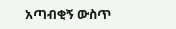አጣብቂኝ ውስጥ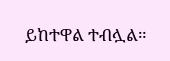ይከተዋል ተብሏል።